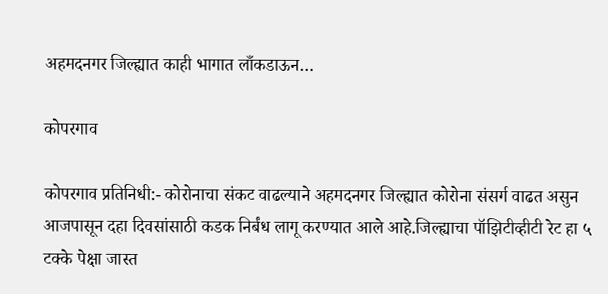अहमदनगर जिल्ह्यात काही भागात लाँकडाऊन…

कोपरगाव

कोपरगाव प्रतिनिधी:- कोरोनाचा संकट वाढल्याने अहमदनगर जिल्ह्यात कोरोना संसर्ग वाढत असुन आजपासून दहा दिवसांसाठी कडक निर्बंध लागू करण्यात आले आहे.जिल्ह्याचा पॉझिटीव्हीटी रेट हा ५ टक्के पेक्षा जास्त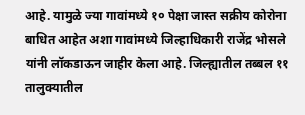आहे. यामुळे ज्या गावांमध्ये १० पेक्षा जास्त सक्रीय कोरोना बाधित आहेत अशा गावांमध्ये जिल्हाधिकारी राजेंद्र भोसले यांनी लॉकडाऊन जाहीर केला आहे. जिल्ह्यातील तब्बल ११ तालुक्यातील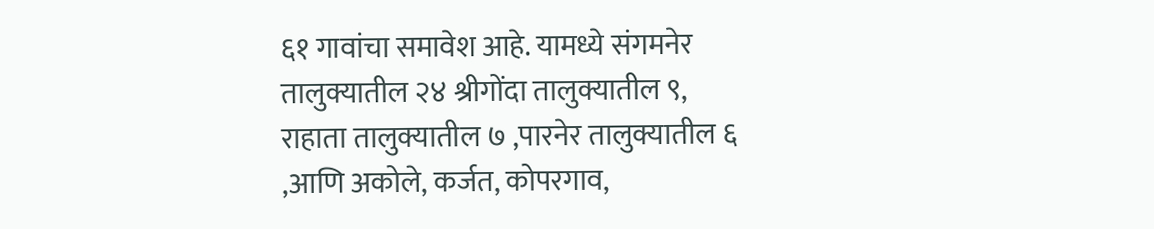६१ गावांचा समावेश आहे. यामध्ये संगमनेर तालुक्यातील २४ श्रीगोंदा तालुक्यातील ९, राहाता तालुक्यातील ७ ,पारनेर तालुक्यातील ६ ,आणि अकोले, कर्जत, कोपरगाव,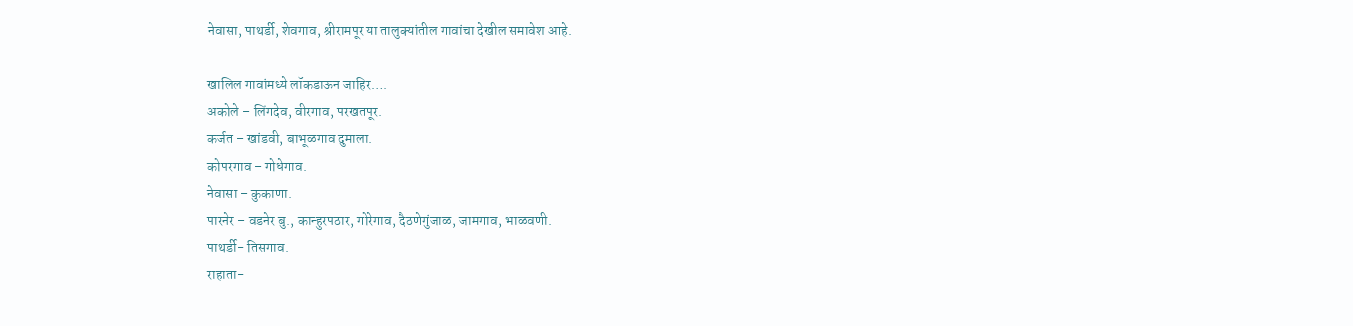नेवासा, पाथर्डी, शेवगाव, श्रीरामपूर या तालुक्यांतील गावांचा देखील समावेश आहे.

खालिल गावांमध्ये लॉकडाऊन जाहिर….
अकोले – लिंगदेव, वीरगाव, परखतपूर.
कर्जत – खांडवी, बाभूळगाव दुमाला.
कोपरगाव – गोधेगाव.
नेवासा – कुकाणा.
पारनेर – वडनेर बु., कान्हुरपठार, गोरेगाव, दैठणेगुंजाळ, जामगाव, भाळवणी.
पाथर्डी- तिसगाव.
राहाता-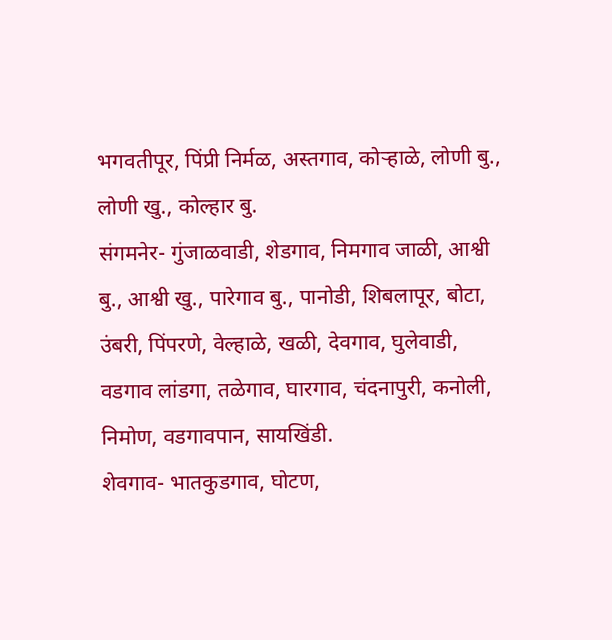भगवतीपूर, पिंप्री निर्मळ, अस्तगाव, कोर्‍हाळे, लोणी बु., लोणी खु., कोल्हार बु.
संगमनेर- गुंजाळवाडी, शेडगाव, निमगाव जाळी, आश्वी बु., आश्वी खु., पारेगाव बु., पानोडी, शिबलापूर, बोटा, उंबरी, पिंपरणे, वेल्हाळे, खळी, देवगाव, घुलेवाडी, वडगाव लांडगा, तळेगाव, घारगाव, चंदनापुरी, कनोली, निमोण, वडगावपान, सायखिंडी.
शेवगाव- भातकुडगाव, घोटण,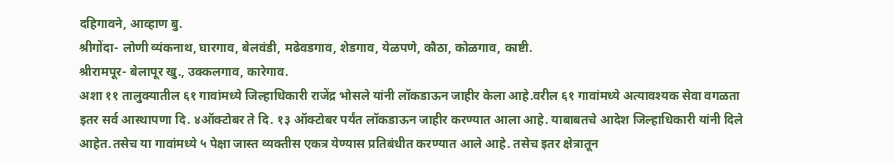दहिगावने, आव्हाण बु.
श्रीगोंदा- लोणी व्यंकनाथ, घारगाव, बेलवंडी, मढेवडगाव, शेडगाव, येळपणे, कौठा, कोळगाव, काष्टी.
श्रीरामपूर- बेलापूर खु., उक्कलगाव, कारेगाव.
अशा ११ तालुक्यातील ६१ गावांमध्ये जिल्हाधिकारी राजेंद्र भोसले यांनी लॉकडाऊन जाहीर केला आहे.वरील ६१ गावांमध्ये अत्यावश्यक सेवा वगळता इतर सर्व आस्थापणा दि. ४ऑक्टोबर ते दि. १३ ऑक्टोबर पर्यंत लॉकडाऊन जाहीर करण्यात आला आहे. याबाबतचे आदेश जिल्हाधिकारी यांनी दिले आहेत.तसेच या गावांमध्ये ५ पेक्षा जास्त व्यक्तीस एकत्र येण्यास प्रतिबंधीत करण्यात आले आहे. तसेच इतर क्षेत्रातून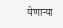येणार्‍या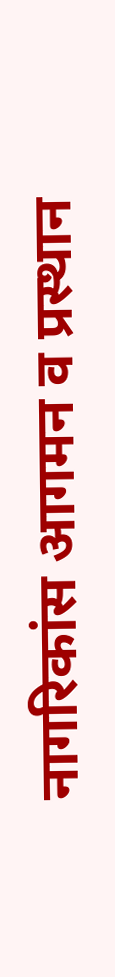नागरिकांस आगमन व प्रस्थान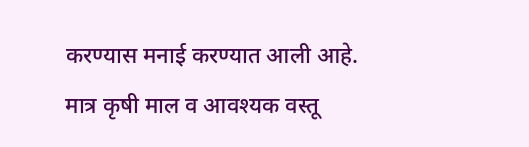करण्यास मनाई करण्यात आली आहे. मात्र कृषी माल व आवश्यक वस्तू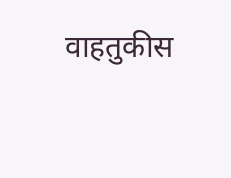वाहतुकीस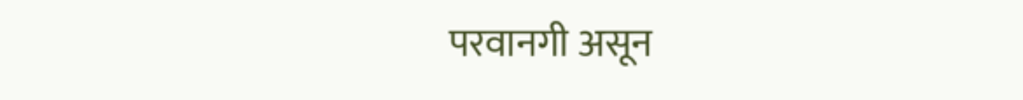परवानगी असून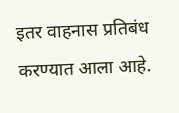इतर वाहनास प्रतिबंध करण्यात आला आहे.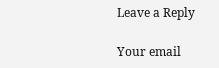Leave a Reply

Your email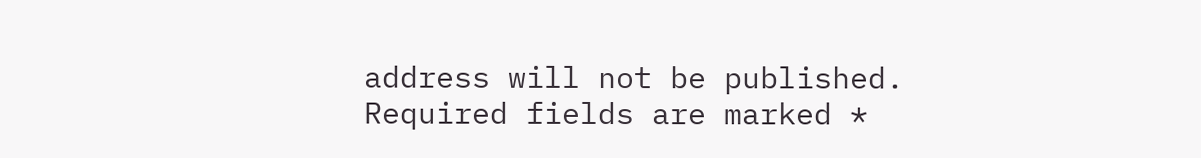address will not be published. Required fields are marked *